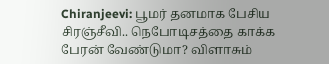Chiranjeevi: பூமர் தனமாக பேசிய சிரஞ்சீவி.. நெபோடிசத்தை காக்க பேரன் வேண்டுமா? விளாசும்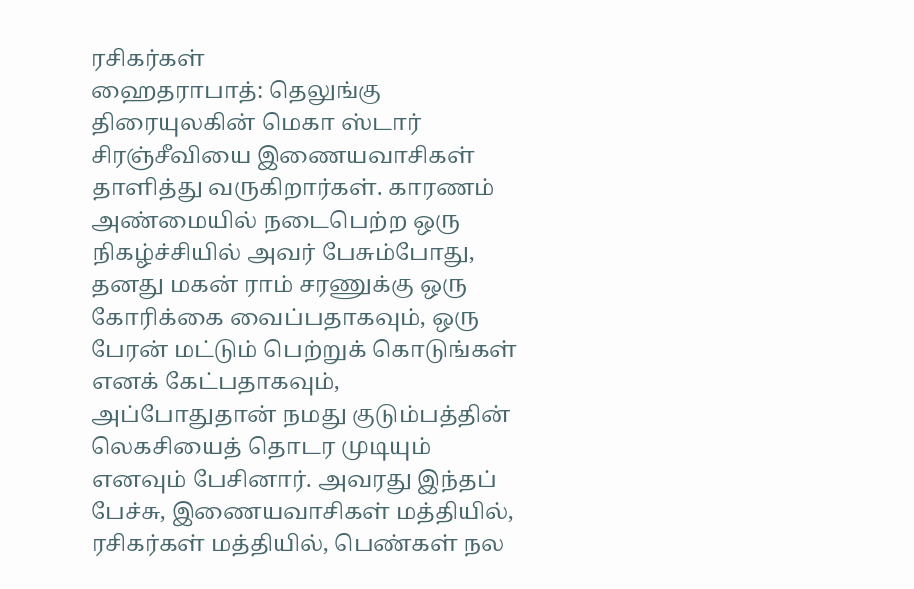ரசிகர்கள்
ஹைதராபாத்: தெலுங்கு திரையுலகின் மெகா ஸ்டார் சிரஞ்சீவியை இணையவாசிகள் தாளித்து வருகிறார்கள். காரணம் அண்மையில் நடைபெற்ற ஒரு நிகழ்ச்சியில் அவர் பேசும்போது, தனது மகன் ராம் சரணுக்கு ஒரு கோரிக்கை வைப்பதாகவும், ஒரு பேரன் மட்டும் பெற்றுக் கொடுங்கள் எனக் கேட்பதாகவும், அப்போதுதான் நமது குடும்பத்தின் லெகசியைத் தொடர முடியும் எனவும் பேசினார். அவரது இந்தப் பேச்சு, இணையவாசிகள் மத்தியில், ரசிகர்கள் மத்தியில், பெண்கள் நல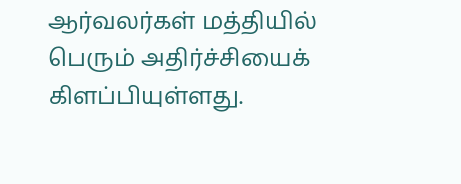ஆர்வலர்கள் மத்தியில் பெரும் அதிர்ச்சியைக் கிளப்பியுள்ளது.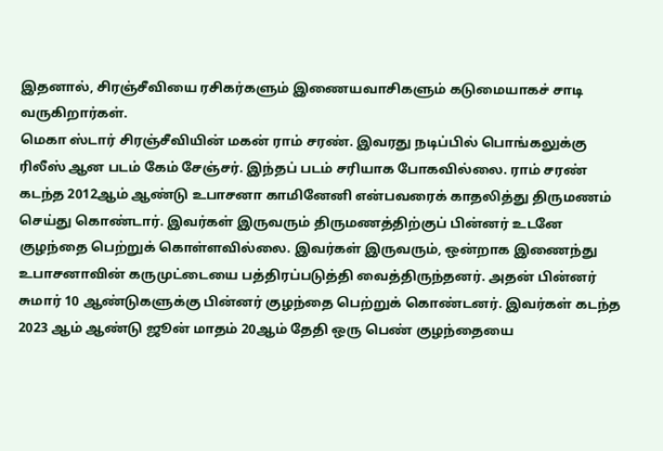இதனால், சிரஞ்சீவியை ரசிகர்களும் இணையவாசிகளும் கடுமையாகச் சாடி வருகிறார்கள்.
மெகா ஸ்டார் சிரஞ்சீவியின் மகன் ராம் சரண். இவரது நடிப்பில் பொங்கலுக்கு ரிலீஸ் ஆன படம் கேம் சேஞ்சர். இந்தப் படம் சரியாக போகவில்லை. ராம் சரண் கடந்த 2012ஆம் ஆண்டு உபாசனா காமினேனி என்பவரைக் காதலித்து திருமணம் செய்து கொண்டார். இவர்கள் இருவரும் திருமணத்திற்குப் பின்னர் உடனே குழந்தை பெற்றுக் கொள்ளவில்லை. இவர்கள் இருவரும், ஒன்றாக இணைந்து உபாசனாவின் கருமுட்டையை பத்திரப்படுத்தி வைத்திருந்தனர். அதன் பின்னர் சுமார் 10 ஆண்டுகளுக்கு பின்னர் குழந்தை பெற்றுக் கொண்டனர். இவர்கள் கடந்த 2023 ஆம் ஆண்டு ஜூன் மாதம் 20ஆம் தேதி ஒரு பெண் குழந்தையை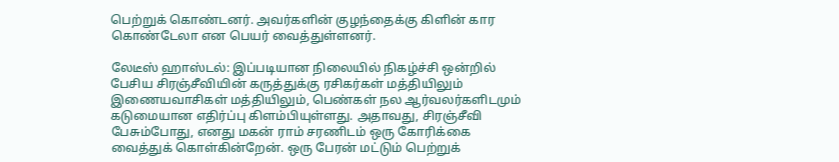பெற்றுக் கொண்டனர். அவர்களின் குழந்தைக்கு கிளின் கார கொண்டேலா என பெயர் வைத்துள்ளனர்.

லேடீஸ் ஹாஸ்டல்: இப்படியான நிலையில் நிகழ்ச்சி ஒன்றில் பேசிய சிரஞ்சீவியின் கருத்துக்கு ரசிகர்கள் மத்தியிலும் இணையவாசிகள் மத்தியிலும், பெண்கள் நல ஆர்வலர்களிடமும் கடுமையான எதிர்ப்பு கிளம்பியுள்ளது. அதாவது, சிரஞ்சீவி பேசும்போது, எனது மகன் ராம் சரணிடம் ஒரு கோரிக்கை வைத்துக் கொள்கின்றேன். ஒரு பேரன் மட்டும் பெற்றுக்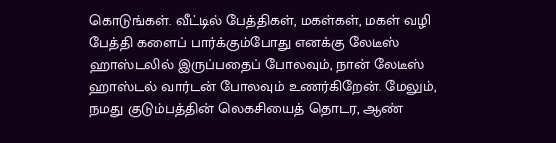கொடுங்கள். வீட்டில் பேத்திகள், மகள்கள், மகள் வழி பேத்தி களைப் பார்க்கும்போது எனக்கு லேடீஸ் ஹாஸ்டலில் இருப்பதைப் போலவும், நான் லேடீஸ் ஹாஸ்டல் வார்டன் போலவும் உணர்கிறேன். மேலும், நமது குடும்பத்தின் லெகசியைத் தொடர, ஆண்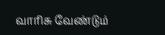வாரிசு வேண்டும்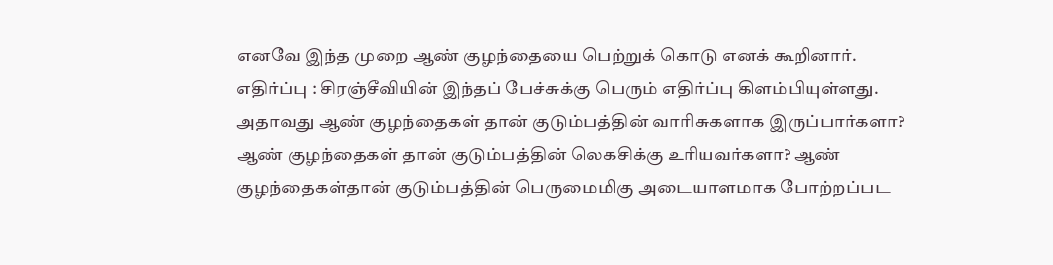எனவே இந்த முறை ஆண் குழந்தையை பெற்றுக் கொடு எனக் கூறினார்.
எதிர்ப்பு : சிரஞ்சீவியின் இந்தப் பேச்சுக்கு பெரும் எதிர்ப்பு கிளம்பியுள்ளது. அதாவது ஆண் குழந்தைகள் தான் குடும்பத்தின் வாரிசுகளாக இருப்பார்களா? ஆண் குழந்தைகள் தான் குடும்பத்தின் லெகசிக்கு உரியவர்களா? ஆண் குழந்தைகள்தான் குடும்பத்தின் பெருமைமிகு அடையாளமாக போற்றப்பட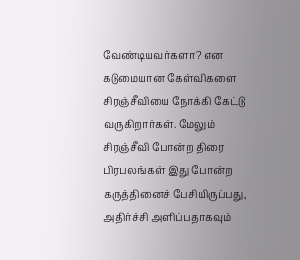வேண்டியவர்களா? என கடுமையான கேள்விகளை சிரஞ்சீவியை நோக்கி கேட்டு வருகிறார்கள். மேலும் சிரஞ்சீவி போன்ற திரை பிரபலங்கள் இது போன்ற கருத்தினைச் பேசியிருப்பது, அதிர்ச்சி அளிப்பதாகவும்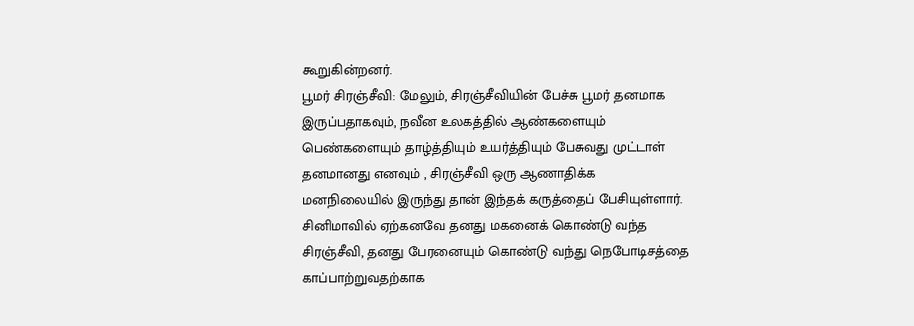கூறுகின்றனர்.
பூமர் சிரஞ்சீவி: மேலும், சிரஞ்சீவியின் பேச்சு பூமர் தனமாக இருப்பதாகவும், நவீன உலகத்தில் ஆண்களையும் பெண்களையும் தாழ்த்தியும் உயர்த்தியும் பேசுவது முட்டாள் தனமானது எனவும் , சிரஞ்சீவி ஒரு ஆணாதிக்க மனநிலையில் இருந்து தான் இந்தக் கருத்தைப் பேசியுள்ளார். சினிமாவில் ஏற்கனவே தனது மகனைக் கொண்டு வந்த சிரஞ்சீவி, தனது பேரனையும் கொண்டு வந்து நெபோடிசத்தை காப்பாற்றுவதற்காக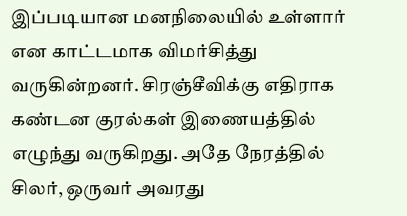இப்படியான மனநிலையில் உள்ளார் என காட்டமாக விமர்சித்து வருகின்றனர். சிரஞ்சீவிக்கு எதிராக கண்டன குரல்கள் இணையத்தில் எழுந்து வருகிறது. அதே நேரத்தில் சிலர், ஒருவர் அவரது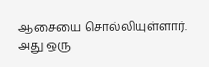ஆசையை சொல்லியுள்ளார். அது ஒரு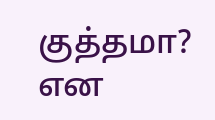குத்தமா? என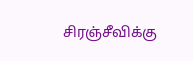சிரஞ்சீவிக்கு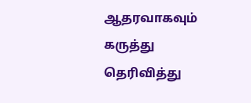ஆதரவாகவும் கருத்து தெரிவித்து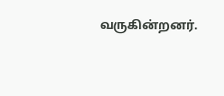வருகின்றனர்.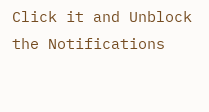Click it and Unblock the Notifications